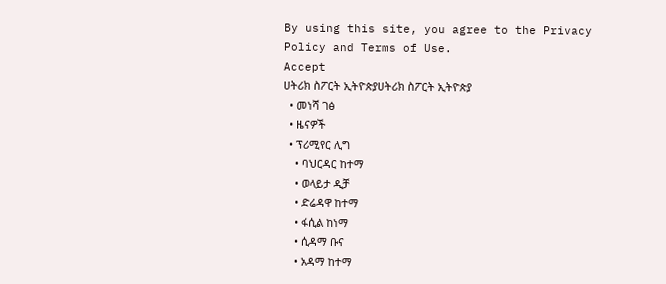By using this site, you agree to the Privacy Policy and Terms of Use.
Accept
ሀትሪክ ስፖርት ኢትዮጵያሀትሪክ ስፖርት ኢትዮጵያ
  • መነሻ ገፅ
  • ዜናዎች
  • ፕሪሚየር ሊግ
    • ባህርዳር ከተማ
    • ወላይታ ዲቻ
    • ድሬዳዋ ከተማ
    • ፋሲል ከነማ
    • ሲዳማ ቡና
    • አዳማ ከተማ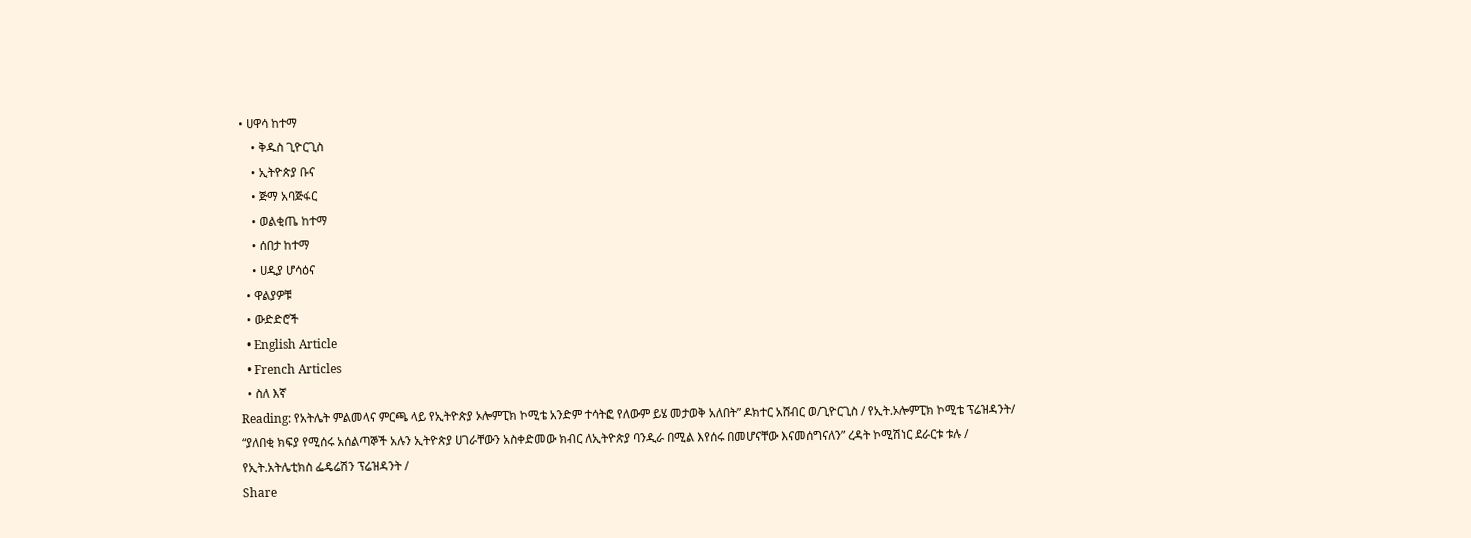• ሀዋሳ ከተማ
    • ቅዱስ ጊዮርጊስ
    • ኢትዮጵያ ቡና
    • ጅማ አባጅፋር
    • ወልቂጤ ከተማ
    • ሰበታ ከተማ
    • ሀዲያ ሆሳዕና
  • ዋልያዎቹ
  • ውድድሮች
  • English Article
  • French Articles
  • ስለ እኛ
Reading: የአትሌት ምልመላና ምርጫ ላይ የኢትዮጵያ ኦሎምፒክ ኮሚቴ አንድም ተሳትፎ የለውም ይሄ መታወቅ አለበት” ዶክተር አሸብር ወ/ጊዮርጊስ / የኢት.ኦሎምፒክ ኮሚቴ ፕሬዝዳንት/ “ያለበቂ ክፍያ የሚሰሩ አሰልጣኞች አሉን ኢትዮጵያ ሀገራቸውን አስቀድመው ክብር ለኢትዮጵያ ባንዲራ በሚል እየሰሩ በመሆናቸው እናመሰግናለን” ረዳት ኮሚሽነር ደራርቱ ቱሉ / የኢት.አትሌቲክስ ፌዴሬሽን ፕሬዝዳንት /
Share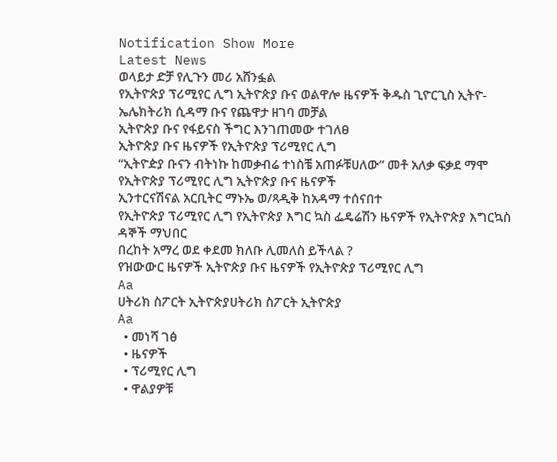Notification Show More
Latest News
ወላይታ ድቻ የሊጉን መሪ አሸንፏል
የኢትዮጵያ ፕሪሚየር ሊግ ኢትዮጵያ ቡና ወልዋሎ ዜናዎች ቅዱስ ጊዮርጊስ ኢትዮ-ኤሌክትሪክ ሲዳማ ቡና የጨዋታ ዘገባ መቻል
ኢትዮጵያ ቡና የፋይናስ ችግር እንገጠመው ተገለፀ
ኢትዮጵያ ቡና ዜናዎች የኢትዮጵያ ፕሪሚየር ሊግ
“ኢትዮዽያ ቡናን ብትነኩ ከመቃብሬ ተነስቼ አጠፉቹሀለው” መቶ አለቃ ፍቃደ ማሞ
የኢትዮጵያ ፕሪሚየር ሊግ ኢትዮጵያ ቡና ዜናዎች
ኢንተርናሽናል አርቢትር ማኑኤ ወ/ጻዲቅ ከአዳማ ተሰናበተ
የኢትዮጵያ ፕሪሚየር ሊግ የኢትዮጵያ እግር ኳስ ፌዴሬሽን ዜናዎች የኢትዮጵያ እግርኳስ ዳኞች ማህበር
በረከት አማረ ወደ ቀደመ ክለቡ ሊመለስ ይችላል ?
የዝውውር ዜናዎች ኢትዮጵያ ቡና ዜናዎች የኢትዮጵያ ፕሪሚየር ሊግ
Aa
ሀትሪክ ስፖርት ኢትዮጵያሀትሪክ ስፖርት ኢትዮጵያ
Aa
  • መነሻ ገፅ
  • ዜናዎች
  • ፕሪሚየር ሊግ
  • ዋልያዎቹ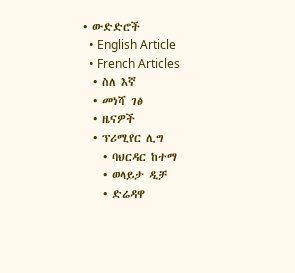• ውድድሮች
  • English Article
  • French Articles
  • ስለ እኛ
  • መነሻ ገፅ
  • ዜናዎች
  • ፕሪሚየር ሊግ
    • ባህርዳር ከተማ
    • ወላይታ ዲቻ
    • ድሬዳዋ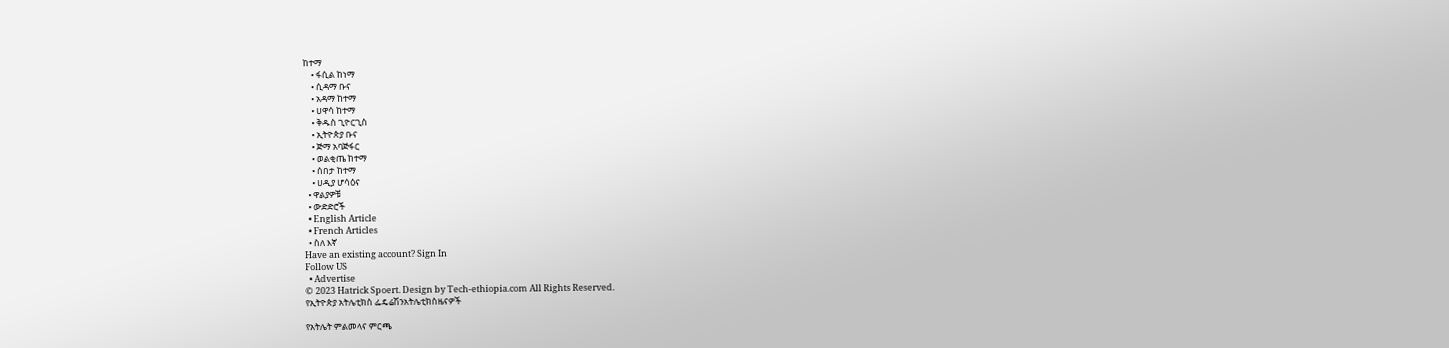ከተማ
    • ፋሲል ከነማ
    • ሲዳማ ቡና
    • አዳማ ከተማ
    • ሀዋሳ ከተማ
    • ቅዱስ ጊዮርጊስ
    • ኢትዮጵያ ቡና
    • ጅማ አባጅፋር
    • ወልቂጤ ከተማ
    • ሰበታ ከተማ
    • ሀዲያ ሆሳዕና
  • ዋልያዎቹ
  • ውድድሮች
  • English Article
  • French Articles
  • ስለ እኛ
Have an existing account? Sign In
Follow US
  • Advertise
© 2023 Hatrick Spoert. Design by Tech-ethiopia.com All Rights Reserved.
የኢትዮጵያ አትሌቲክስ ፌዴሬሽንአትሌቲክስዜናዎች

የአትሌት ምልመላና ምርጫ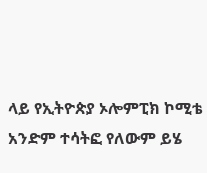ላይ የኢትዮጵያ ኦሎምፒክ ኮሚቴ አንድም ተሳትፎ የለውም ይሄ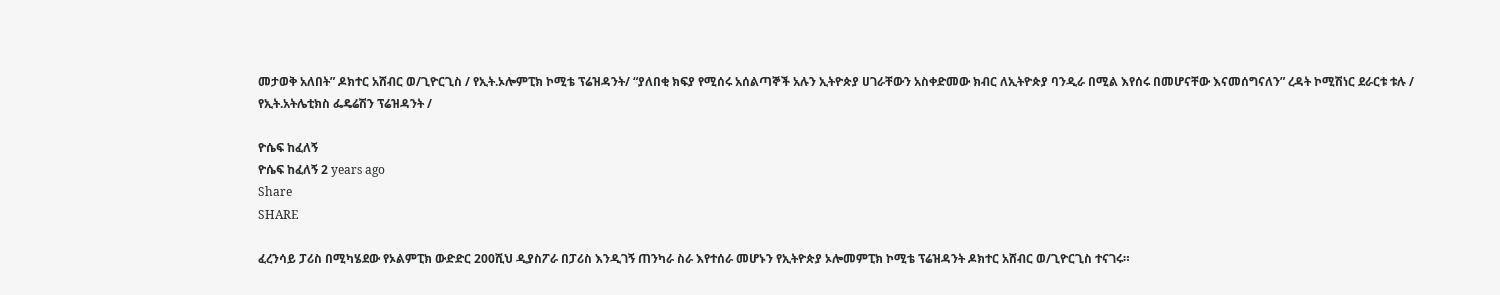መታወቅ አለበት” ዶክተር አሸብር ወ/ጊዮርጊስ / የኢት.ኦሎምፒክ ኮሚቴ ፕሬዝዳንት/ “ያለበቂ ክፍያ የሚሰሩ አሰልጣኞች አሉን ኢትዮጵያ ሀገራቸውን አስቀድመው ክብር ለኢትዮጵያ ባንዲራ በሚል እየሰሩ በመሆናቸው እናመሰግናለን” ረዳት ኮሚሽነር ደራርቱ ቱሉ / የኢት.አትሌቲክስ ፌዴሬሽን ፕሬዝዳንት /

ዮሴፍ ከፈለኝ
ዮሴፍ ከፈለኝ 2 years ago
Share
SHARE

ፈረንሳይ ፓሪስ በሚካሄደው የኦልምፒክ ውድድር 200ሺህ ዲያስፖራ በፓሪስ እንዲገኝ ጠንካራ ስራ እየተሰራ መሆኑን የኢትዮጵያ ኦሎመምፒክ ኮሚቴ ፕሬዝዳንት ዶክተር አሸብር ወ/ጊዮርጊስ ተናገሩ።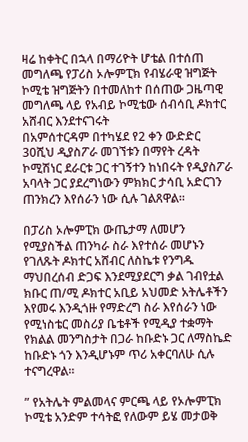ዛሬ ከቀትር በኋላ በማሪዮት ሆቴል በተሰጠ መግለጫ የፓሪስ ኦሎምፒክ የብሄራዊ ዝግጅት ኮሚቴ ዝግጅትን በተመለከተ በሰጠው ጋዜጣዊ መግለጫ ላይ የአብይ ኮሚቴው ሰብሳቢ ዶክተር አሸብር እንደተናገሩት
በአምሰተርዳም በተካሄደ የ2 ቀን ውድድር 30ሺህ ዲያስፖራ መገኘቱን በማየት ረዳት ኮሚሽነር ደራርቱ ጋር ተገኝተን ከነበሩት የዲያስፖራ አባላት ጋር ያደረግነውን ምክክር ታሳቢ አድርገን ጠንክረን እየሰራን ነው ሲሉ ገልጸዋል።

በፓሪስ ኦሎምፒክ ውጤታማ ለመሆን የሚያስችል ጠንካራ ስራ እየተሰራ መሆኑን የገለጹት ዶክተር አሸብር ለስኬቱ የንግዱ ማህበረሰብ ድጋፍ እንደሚያደርግ ቃል ገብየቷል ክቡር ጠ/ሚ ዶክተር አቢይ አህመድ አትሌቶችን እየመሩ እንዲጎዙ የማድረግ ስራ እየሰራን ነው የሚነስቴር መስሪያ ቤቴቶች የሚዲያ ተቋማት የክልል መንግስታት በጋራ ከቡድኑ ጋር ለማስኬድ ከቡድኑ ጎን እንዲሆኑም ጥሪ አቀርባለሁ ሲሉ ተናግረዋል።

” የአትሌት ምልመላና ምርጫ ላይ የኦሎምፒክ ኮሚቴ አንድም ተሳትፎ የለውም ይሄ መታወቅ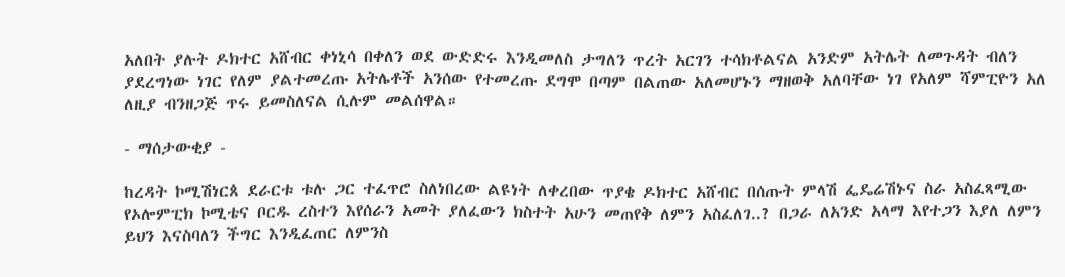አለበት ያሉት ዶክተር አሸብር ቀነኒሳ በቀለን ወደ ውድድሩ እንዲመለስ ታግለን ጥረት አርገን ተሳክቶልናል አንድም አትሌት ለመጉዳት ብለን ያደረግነው ነገር የለም ያልተመረጡ አትሌቶች አንሰው የተመረጡ ደግሞ በጣም በልጠው አለመሆኑን ማዘወቅ አለባቸው ነገ የአለም ሻምፒዮን አለ ለዚያ ብንዘጋጅ ጥሩ ይመስለናል ሲሉም መልሰዋል።

- ማሰታውቂያ -

ከረዳት ኮሚሽነርጰ ደራርቱ ቱሉ ጋር ተፈጥሮ ስለነበረው ልዩነት ለቀረበው ጥያቄ ዶክተር አሸብር በሰጡት ምላሽ ፌዴሬሽኑና ስራ አስፈጻሚው የኦሎምፒክ ኮሚቴና ቦርዱ ረስተን እየሰራን አመት ያለፈውን ክስተት አሁን መጠየቅ ለምን አስፈለገ..? በጋራ ለአንድ አላማ እየተጋን እያለ ለምን ይህን እናስባለን ችግር እንዲፈጠር ለምንስ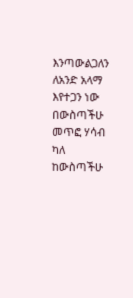እንጣውልጋለን ለአንድ አላማ እየተጋን ነው በውስጣችሁ መጥፎ ሃሳብ ካለ ከውስጣችሁ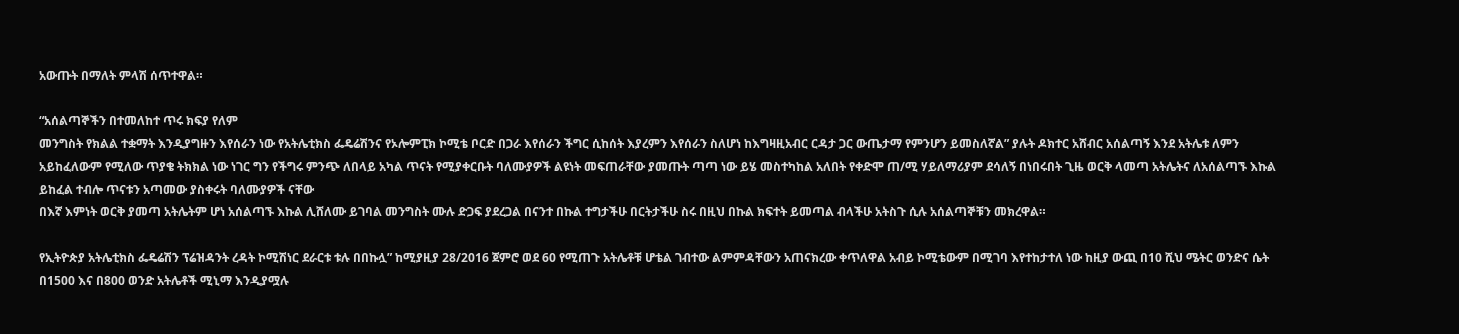አውጡት በማለት ምላሽ ሰጥተዋል።

“አሰልጣኞችን በተመለከተ ጥሩ ክፍያ የለም
መንግስት የክልል ተቋማት እንዲያግዙን እየሰራን ነው የአትሌቲክስ ፌዴሬሽንና የኦሎምፒክ ኮሚቴ ቦርድ በጋራ እየሰራን ችግር ሲከሰት እያረምን እየሰራን ስለሆነ ከእግዛዚአብር ርዳታ ጋር ውጤታማ የምንሆን ይመስለኛል” ያሉት ዶክተር አሸብር አሰልጣኝ እንደ አትሌቱ ለምን አይከፈለውም የሚለው ጥያቄ ትክክል ነው ነገር ግን የችግሩ ምንጭ ለበላይ አካል ጥናት የሚያቀርቡት ባለሙያዎች ልዩነት መፍጠራቸው ያመጡት ጣጣ ነው ይሄ መስተካከል አለበት የቀድሞ ጠ/ሚ ሃይለማሪያም ደሳለኝ በነበሩበት ጊዜ ወርቅ ላመጣ አትሌትና ለአሰልጣኙ እኩል ይከፈል ተብሎ ጥናቱን አጣመው ያስቀሩት ባለሙያዎች ናቸው
በእኛ እምነት ወርቅ ያመጣ አትሌትም ሆነ አሰልጣኙ እኩል ሊሸለሙ ይገባል መንግስት ሙሉ ድጋፍ ያደረጋል በናንተ በኩል ተግታችሁ በርትታችሁ ስሩ በዚህ በኩል ክፍተት ይመጣል ብላችሁ አትስጉ ሲሉ አሰልጣኞቹን መክረዋል።

የኢትዮጵያ አትሌቲክስ ፌዴሬሽን ፕሬዝዳንት ረዳት ኮሚሽነር ደራርቱ ቱሉ በበኩሏ” ከሚያዚያ 28/2016 ጀምሮ ወደ 60 የሚጠጉ አትሌቶቹ ሆቴል ገብተው ልምምዳቸውን አጠናክረው ቀጥለዋል አብይ ኮሚቴውም በሚገባ እየተከታተለ ነው ከዚያ ውጪ በ10 ሺህ ሜትር ወንድና ሴት በ1500 እና በ800 ወንድ አትሌቶች ሚኒማ እንዲያሟሉ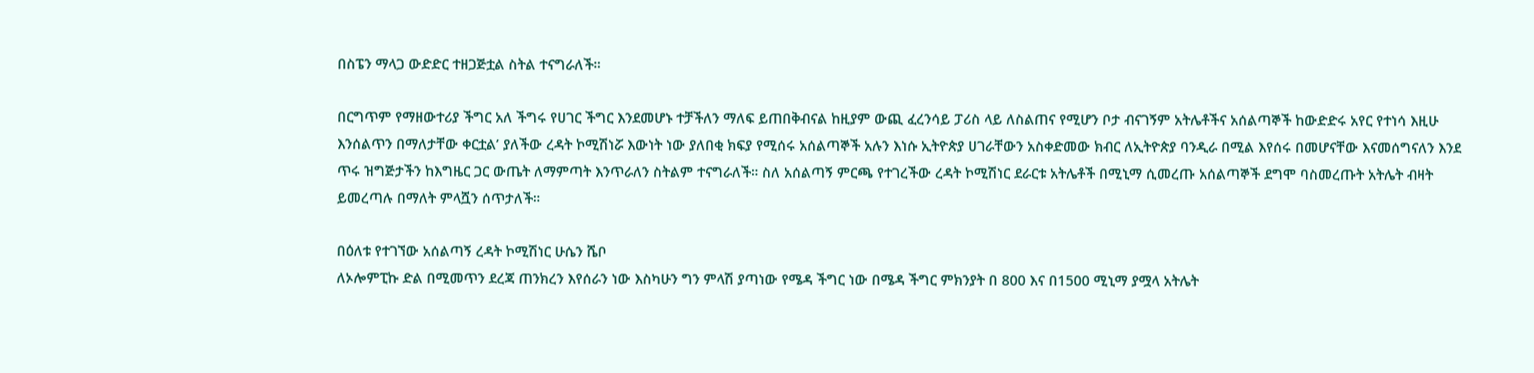በስፔን ማላጋ ውድድር ተዘጋጅቷል ስትል ተናግራለች።

በርግጥም የማዘውተሪያ ችግር አለ ችግሩ የሀገር ችግር እንደመሆኑ ተቻችለን ማለፍ ይጠበቅብናል ከዚያም ውጪ ፈረንሳይ ፓሪስ ላይ ለስልጠና የሚሆን ቦታ ብናገኝም አትሌቶችና አሰልጣኞች ከውድድሩ አየር የተነሳ እዚሁ እንሰልጥን በማለታቸው ቀርቷል’ ያለችው ረዳት ኮሚሽነሯ እውነት ነው ያለበቂ ክፍያ የሚሰሩ አሰልጣኞች አሉን እነሱ ኢትዮጵያ ሀገራቸውን አስቀድመው ክብር ለኢትዮጵያ ባንዲራ በሚል እየሰሩ በመሆናቸው እናመሰግናለን እንደ ጥሩ ዝግጅታችን ከእግዜር ጋር ውጤት ለማምጣት እንጥራለን ስትልም ተናግራለች። ስለ አሰልጣኝ ምርጫ የተገረችው ረዳት ኮሚሽነር ደራርቱ አትሌቶች በሚኒማ ሲመረጡ አሰልጣኞች ደግሞ ባስመረጡት አትሌት ብዛት ይመረጣሉ በማለት ምላሿን ሰጥታለች።

በዕለቱ የተገኘው አሰልጣኝ ረዳት ኮሚሽነር ሁሴን ሼቦ
ለኦሎምፒኩ ድል በሚመጥን ደረጃ ጠንክረን እየሰራን ነው እስካሁን ግን ምላሽ ያጣነው የሜዳ ችግር ነው በሜዳ ችግር ምክንያት በ 800 እና በ1500 ሚኒማ ያሟላ አትሌት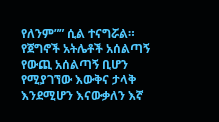የለንም”” ሲል ተናግሯል። የጀግኖች አትሌቶች አሰልጣኝ የውጪ አሰልጣኝ ቢሆን የሚያገኘው እውቅና ታላቅ እንደሚሆን እናውቃለን እኛ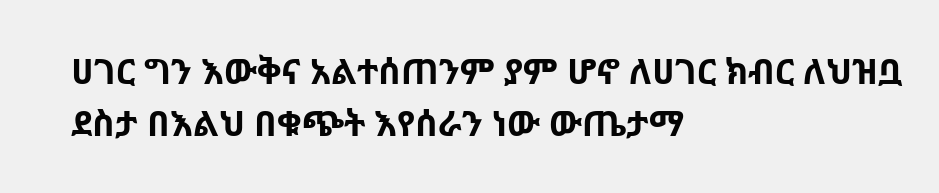ሀገር ግን እውቅና አልተሰጠንም ያም ሆኖ ለሀገር ክብር ለህዝቧ ደስታ በእልህ በቁጭት እየሰራን ነው ውጤታማ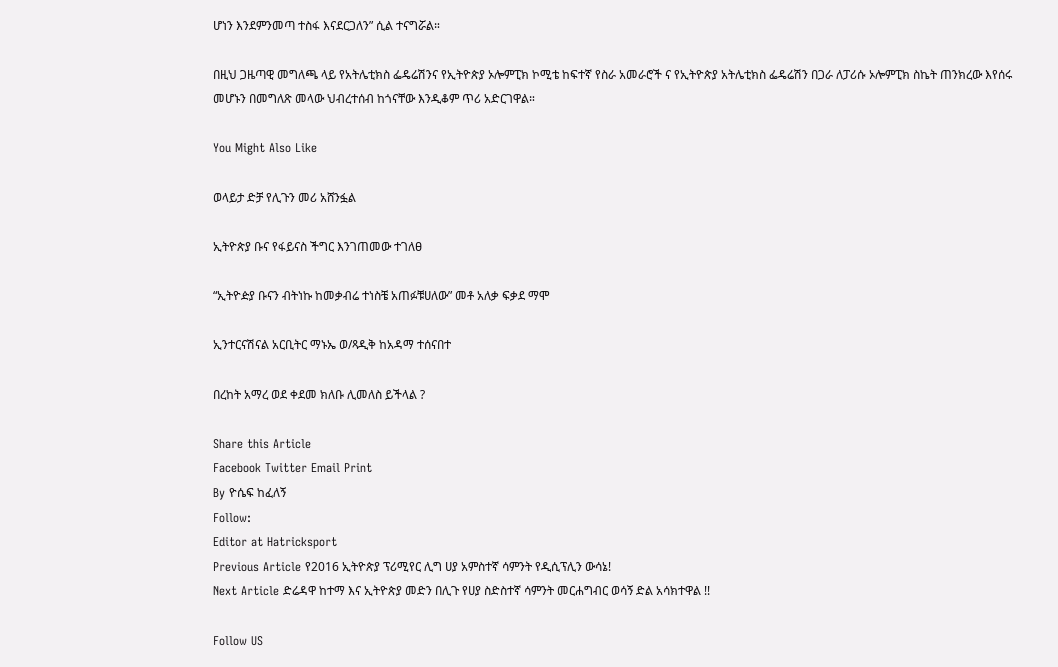ሆነን እንደምንመጣ ተስፋ እናደርጋለን” ሲል ተናግሯል።

በዚህ ጋዜጣዊ መግለጫ ላይ የአትሌቲክስ ፌዴሬሽንና የኢትዮጵያ ኦሎምፒክ ኮሚቴ ከፍተኛ የስራ አመራሮች ና የኢትዮጵያ አትሌቲክስ ፌዴሬሽን በጋራ ለፓሪሱ ኦሎምፒክ ስኬት ጠንክረው እየሰሩ መሆኑን በመግለጽ መላው ህብረተሰብ ከጎናቸው እንዲቆም ጥሪ አድርገዋል።

You Might Also Like

ወላይታ ድቻ የሊጉን መሪ አሸንፏል

ኢትዮጵያ ቡና የፋይናስ ችግር እንገጠመው ተገለፀ

“ኢትዮዽያ ቡናን ብትነኩ ከመቃብሬ ተነስቼ አጠፉቹሀለው” መቶ አለቃ ፍቃደ ማሞ

ኢንተርናሽናል አርቢትር ማኑኤ ወ/ጻዲቅ ከአዳማ ተሰናበተ

በረከት አማረ ወደ ቀደመ ክለቡ ሊመለስ ይችላል ?

Share this Article
Facebook Twitter Email Print
By ዮሴፍ ከፈለኝ
Follow:
Editor at Hatricksport
Previous Article የ2016 ኢትዮጵያ ፕሪሚየር ሊግ ሀያ አምስተኛ ሳምንት የዲሲፕሊን ውሳኔ!
Next Article ድሬዳዋ ከተማ እና ኢትዮጵያ መድን በሊጉ የሀያ ስድስተኛ ሳምንት መርሐግብር ወሳኝ ድል አሳክተዋል !!

Follow US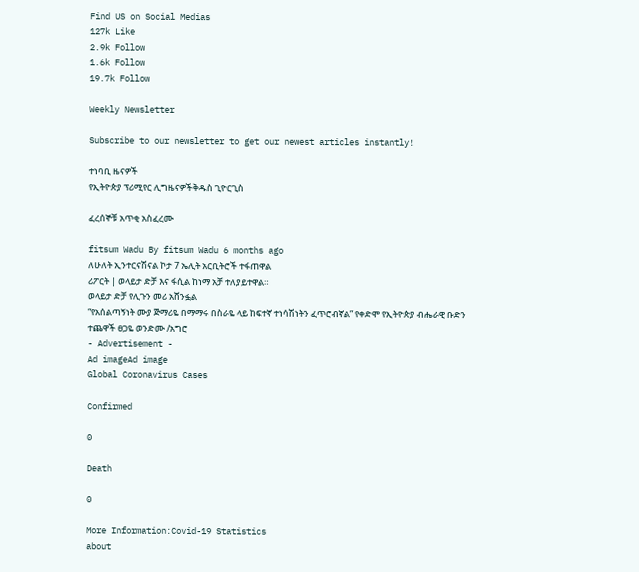Find US on Social Medias
127k Like
2.9k Follow
1.6k Follow
19.7k Follow

Weekly Newsletter

Subscribe to our newsletter to get our newest articles instantly!

ተነባቢ ዜናዎች
የኢትዮጵያ ፕሪሚየር ሊግዜናዎችቅዱስ ጊዮርጊስ

ፈረሰኞቹ አጥቂ አስፈረሙ

fitsum Wadu By fitsum Wadu 6 months ago
ለሁለት ኢንተርናሽናል ኮታ 7 ኤሊት አርቢትሮች ተፋጠዋል
ሪፖርት | ወላይታ ድቻ እና ፋሲል ከነማ አቻ ተለያይተዋል።
ወላይታ ድቻ የሊጉን መሪ አሸንፏል
“የአሰልጣኝነት ሙያ ጅማሪዬ በማማሩ በስራዬ ላይ ከፍተኛ ተነሳሽነትን ፈጥሮብኛል” የቀድሞ የኢትዮጵያ ብሔራዊ ቡድን ተጨዋች ፀጋዬ ወንድሙ /አግሮ
- Advertisement -
Ad imageAd image
Global Coronavirus Cases

Confirmed

0

Death

0

More Information:Covid-19 Statistics
about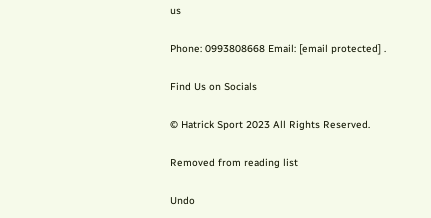us

Phone: 0993808668 Email: [email protected] .

Find Us on Socials

© Hatrick Sport 2023 All Rights Reserved.

Removed from reading list

Undo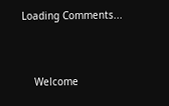Loading Comments...


    Welcome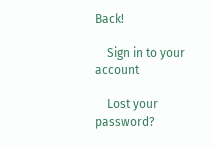Back!

    Sign in to your account

    Lost your password?